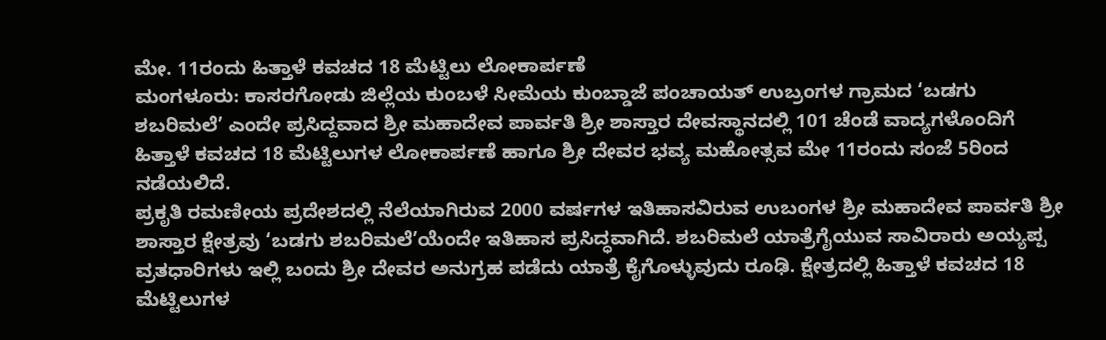ಮೇ. 11ರಂದು ಹಿತ್ತಾಳೆ ಕವಚದ 18 ಮೆಟ್ಟಿಲು ಲೋಕಾರ್ಪಣೆ
ಮಂಗಳೂರು: ಕಾಸರಗೋಡು ಜಿಲ್ಲೆಯ ಕುಂಬಳೆ ಸೀಮೆಯ ಕುಂಬ್ಡಾಜೆ ಪಂಚಾಯತ್ ಉಬ್ರಂಗಳ ಗ್ರಾಮದ ‘ಬಡಗು ಶಬರಿಮಲೆ’ ಎಂದೇ ಪ್ರಸಿದ್ದವಾದ ಶ್ರೀ ಮಹಾದೇವ ಪಾರ್ವತಿ ಶ್ರೀ ಶಾಸ್ತಾರ ದೇವಸ್ಥಾನದಲ್ಲಿ 101 ಚೆಂಡೆ ವಾದ್ಯಗಳೊಂದಿಗೆ ಹಿತ್ತಾಳೆ ಕವಚದ 18 ಮೆಟ್ಟಿಲುಗಳ ಲೋಕಾರ್ಪಣೆ ಹಾಗೂ ಶ್ರೀ ದೇವರ ಭವ್ಯ ಮಹೋತ್ಸವ ಮೇ 11ರಂದು ಸಂಜೆ 5ರಿಂದ ನಡೆಯಲಿದೆ.
ಪ್ರಕೃತಿ ರಮಣೀಯ ಪ್ರದೇಶದಲ್ಲಿ ನೆಲೆಯಾಗಿರುವ 2000 ವರ್ಷಗಳ ಇತಿಹಾಸವಿರುವ ಉಬಂಗಳ ಶ್ರೀ ಮಹಾದೇವ ಪಾರ್ವತಿ ಶ್ರೀ ಶಾಸ್ತಾರ ಕ್ಷೇತ್ರವು ‘ಬಡಗು ಶಬರಿಮಲೆ’ಯೆಂದೇ ಇತಿಹಾಸ ಪ್ರಸಿದ್ಧವಾಗಿದೆ. ಶಬರಿಮಲೆ ಯಾತ್ರೆಗೈಯುವ ಸಾವಿರಾರು ಅಯ್ಯಪ್ಪ ವ್ರತಧಾರಿಗಳು ಇಲ್ಲಿ ಬಂದು ಶ್ರೀ ದೇವರ ಅನುಗ್ರಹ ಪಡೆದು ಯಾತ್ರೆ ಕೈಗೊಳ್ಳುವುದು ರೂಢಿ. ಕ್ಷೇತ್ರದಲ್ಲಿ ಹಿತ್ತಾಳೆ ಕವಚದ 18 ಮೆಟ್ಟಿಲುಗಳ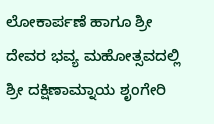ಲೋಕಾರ್ಪಣೆ ಹಾಗೂ ಶ್ರೀ ದೇವರ ಭವ್ಯ ಮಹೋತ್ಸವದಲ್ಲಿ ಶ್ರೀ ದಕ್ಷಿಣಾಮ್ನಾಯ ಶೃಂಗೇರಿ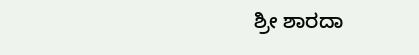ಶ್ರೀ ಶಾರದಾ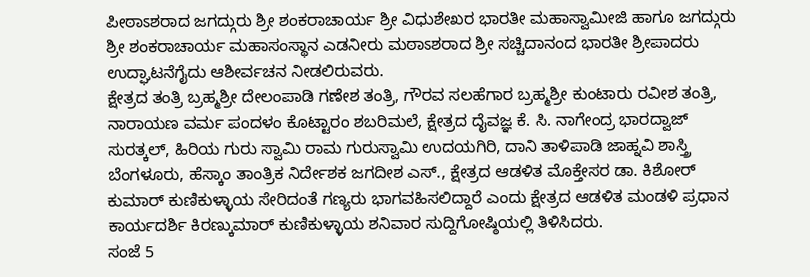ಪೀಠಾಽಶರಾದ ಜಗದ್ಗುರು ಶ್ರೀ ಶಂಕರಾಚಾರ್ಯ ಶ್ರೀ ವಿಧುಶೇಖರ ಭಾರತೀ ಮಹಾಸ್ವಾಮೀಜಿ ಹಾಗೂ ಜಗದ್ಗುರು ಶ್ರೀ ಶಂಕರಾಚಾರ್ಯ ಮಹಾಸಂಸ್ಥಾನ ಎಡನೀರು ಮಠಾಽಶರಾದ ಶ್ರೀ ಸಚ್ಚಿದಾನಂದ ಭಾರತೀ ಶ್ರೀಪಾದರು ಉದ್ಘಾಟನೆಗೈದು ಆಶೀರ್ವಚನ ನೀಡಲಿರುವರು.
ಕ್ಷೇತ್ರದ ತಂತ್ರಿ ಬ್ರಹ್ಮಶ್ರೀ ದೇಲಂಪಾಡಿ ಗಣೇಶ ತಂತ್ರಿ, ಗೌರವ ಸಲಹೆಗಾರ ಬ್ರಹ್ಮಶ್ರೀ ಕುಂಟಾರು ರವೀಶ ತಂತ್ರಿ, ನಾರಾಯಣ ವರ್ಮ ಪಂದಳಂ ಕೊಟ್ಟಾರಂ ಶಬರಿಮಲೆ, ಕ್ಷೇತ್ರದ ದೈವಜ್ಞ ಕೆ. ಸಿ. ನಾಗೇಂದ್ರ ಭಾರದ್ವಾಜ್ ಸುರತ್ಕಲ್, ಹಿರಿಯ ಗುರು ಸ್ವಾಮಿ ರಾಮ ಗುರುಸ್ವಾಮಿ ಉದಯಗಿರಿ, ದಾನಿ ತಾಳಿಪಾಡಿ ಜಾಹ್ನವಿ ಶಾಸ್ತ್ರಿ ಬೆಂಗಳೂರು, ಹೆಸ್ಕಾಂ ತಾಂತ್ರಿಕ ನಿರ್ದೇಶಕ ಜಗದೀಶ ಎಸ್., ಕ್ಷೇತ್ರದ ಆಡಳಿತ ಮೊಕ್ತೇಸರ ಡಾ. ಕಿಶೋರ್ ಕುಮಾರ್ ಕುಣಿಕುಳ್ಳಾಯ ಸೇರಿದಂತೆ ಗಣ್ಯರು ಭಾಗವಹಿಸಲಿದ್ದಾರೆ ಎಂದು ಕ್ಷೇತ್ರದ ಆಡಳಿತ ಮಂಡಳಿ ಪ್ರಧಾನ ಕಾರ್ಯದರ್ಶಿ ಕಿರಣ್ಕುಮಾರ್ ಕುಣಿಕುಳ್ಳಾಯ ಶನಿವಾರ ಸುದ್ದಿಗೋಷ್ಠಿಯಲ್ಲಿ ತಿಳಿಸಿದರು.
ಸಂಜೆ 5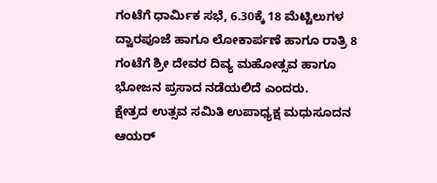ಗಂಟೆಗೆ ಧಾರ್ಮಿಕ ಸಭೆ, 6.30ಕ್ಕೆ 18 ಮೆಟ್ಟಿಲುಗಳ ದ್ವಾರಪೂಜೆ ಹಾಗೂ ಲೋಕಾರ್ಪಣೆ ಹಾಗೂ ರಾತ್ರಿ 8 ಗಂಟೆಗೆ ಶ್ರೀ ದೇವರ ದಿವ್ಯ ಮಹೋತ್ಸವ ಹಾಗೂ ಭೋಜನ ಪ್ರಸಾದ ನಡೆಯಲಿದೆ ಎಂದರು.
ಕ್ಷೇತ್ರದ ಉತ್ಸವ ಸಮಿತಿ ಉಪಾಧ್ಯಕ್ಷ ಮಧುಸೂದನ ಆಯರ್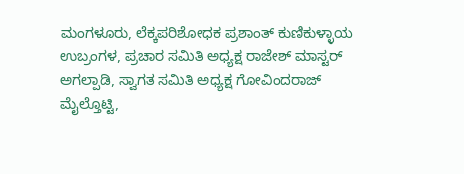ಮಂಗಳೂರು, ಲೆಕ್ಕಪರಿಶೋಧಕ ಪ್ರಶಾಂತ್ ಕುಣಿಕುಳ್ಳಾಯ ಉಬ್ರಂಗಳ, ಪ್ರಚಾರ ಸಮಿತಿ ಅಧ್ಯಕ್ಷ ರಾಜೇಶ್ ಮಾಸ್ಟರ್ ಅಗಲ್ಪಾಡಿ, ಸ್ವಾಗತ ಸಮಿತಿ ಅಧ್ಯಕ್ಷ ಗೋವಿಂದರಾಜ್ ಮೈಲ್ತೊಟ್ಟಿ,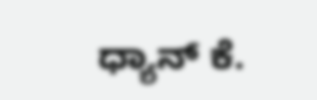ಧ್ಯಾನ್ ಕೆ.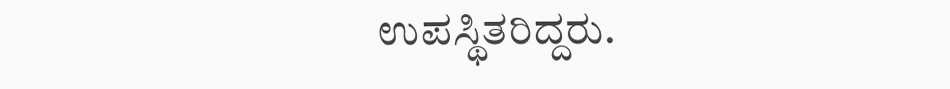ಉಪಸ್ಥಿತರಿದ್ದರು.